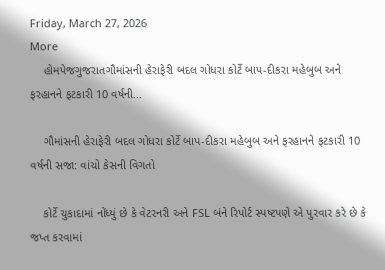Friday, March 27, 2026
More
    હોમપેજગુજરાતગૌમાંસની હેરાફેરી બદલ ગોધરા કોર્ટે બાપ-દીકરા મહેબુબ અને ફરહાનને ફટકારી 10 વર્ષની...

    ગૌમાંસની હેરાફેરી બદલ ગોધરા કોર્ટે બાપ-દીકરા મહેબુબ અને ફરહાનને ફટકારી 10 વર્ષની સજા: વાંચો કેસની વિગતો

    કોર્ટે ચુકાદામાં નોંધ્યું છે કે વેટરનરી અને FSL બંને રિપોર્ટ સ્પષ્ટપણે એ પુરવાર કરે છે કે જપ્ત કરવામાં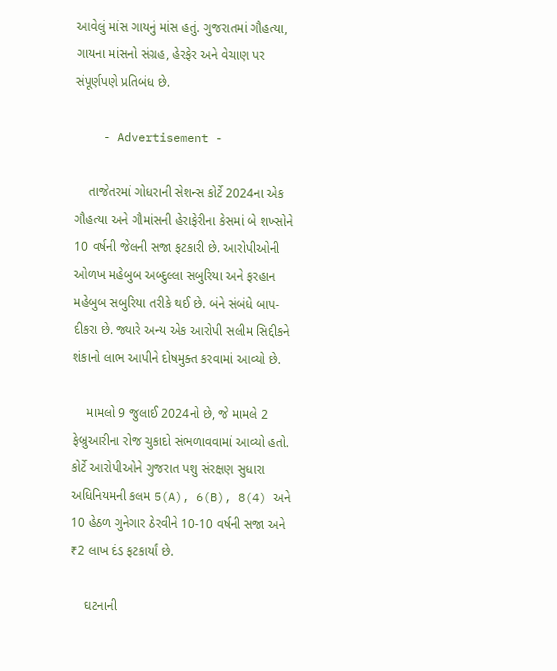આવેલું માંસ ગાયનું માંસ હતું. ગુજરાતમાં ગૌહત્યા, ગાયના માંસનો સંગ્રહ, હેરફેર અને વેચાણ પર સંપૂર્ણપણે પ્રતિબંધ છે.

    - Advertisement -

    તાજેતરમાં ગોધરાની સેશન્સ કોર્ટે 2024ના એક ગૌહત્યા અને ગૌમાંસની હેરાફેરીના કેસમાં બે શખ્સોને 10 વર્ષની જેલની સજા ફટકારી છે. આરોપીઓની ઓળખ મહેબુબ અબ્દુલ્લા સબુરિયા અને ફરહાન મહેબુબ સબુરિયા તરીકે થઈ છે. બંને સંબંધે બાપ-દીકરા છે. જ્યારે અન્ય એક આરોપી સલીમ સિદ્દીકને શંકાનો લાભ આપીને દોષમુક્ત કરવામાં આવ્યો છે.

    મામલો 9 જુલાઈ 2024નો છે, જે મામલે 2 ફેબ્રુઆરીના રોજ ચુકાદો સંભળાવવામાં આવ્યો હતો. કોર્ટે આરોપીઓને ગુજરાત પશુ સંરક્ષણ સુધારા અધિનિયમની કલમ 5(A), 6(B), 8(4) અને 10 હેઠળ ગુનેગાર ઠેરવીને 10-10 વર્ષની સજા અને ₹2 લાખ દંડ ફટકાર્યાં છે.

    ઘટનાની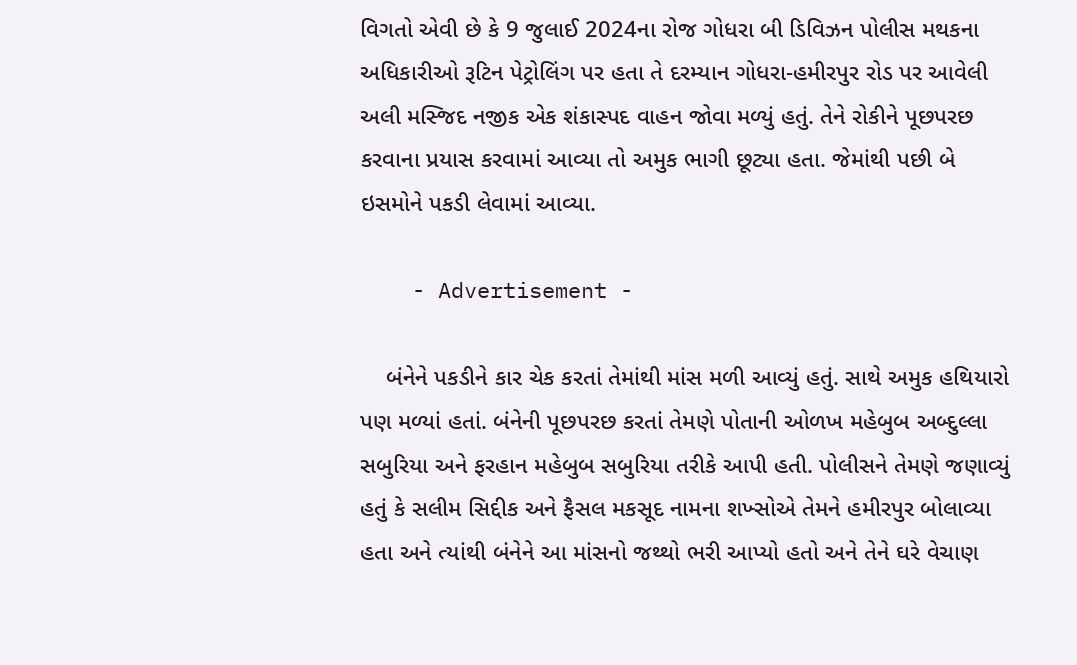વિગતો એવી છે કે 9 જુલાઈ 2024ના રોજ ગોધરા બી ડિવિઝન પોલીસ મથકના અધિકારીઓ રૂટિન પેટ્રોલિંગ પર હતા તે દરમ્યાન ગોધરા-હમીરપુર રોડ પર આવેલી અલી મસ્જિદ નજીક એક શંકાસ્પદ વાહન જોવા મળ્યું હતું. તેને રોકીને પૂછપરછ કરવાના પ્રયાસ કરવામાં આવ્યા તો અમુક ભાગી છૂટ્યા હતા. જેમાંથી પછી બે ઇસમોને પકડી લેવામાં આવ્યા.

    - Advertisement -

    બંનેને પકડીને કાર ચેક કરતાં તેમાંથી માંસ મળી આવ્યું હતું. સાથે અમુક હથિયારો પણ મળ્યાં હતાં. બંનેની પૂછપરછ કરતાં તેમણે પોતાની ઓળખ મહેબુબ અબ્દુલ્લા સબુરિયા અને ફરહાન મહેબુબ સબુરિયા તરીકે આપી હતી. પોલીસને તેમણે જણાવ્યું હતું કે સલીમ સિદ્દીક અને ફૈસલ મકસૂદ નામના શખ્સોએ તેમને હમીરપુર બોલાવ્યા હતા અને ત્યાંથી બંનેને આ માંસનો જથ્થો ભરી આપ્યો હતો અને તેને ઘરે વેચાણ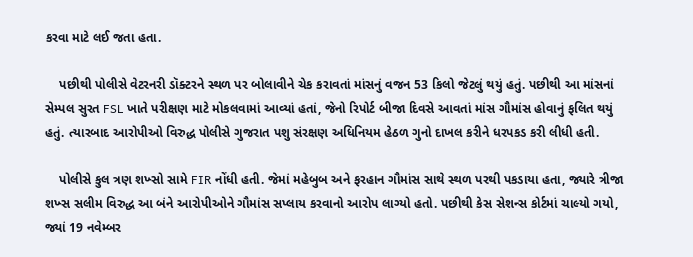કરવા માટે લઈ જતા હતા.

    પછીથી પોલીસે વેટરનરી ડૉક્ટરને સ્થળ પર બોલાવીને ચેક કરાવતાં માંસનું વજન 53 કિલો જેટલું થયું હતું. પછીથી આ માંસનાં સેમ્પલ સુરત FSL ખાતે પરીક્ષણ માટે મોકલવામાં આવ્યાં હતાં, જેનો રિપોર્ટ બીજા દિવસે આવતાં માંસ ગૌમાંસ હોવાનું ફલિત થયું હતું. ત્યારબાદ આરોપીઓ વિરુદ્ધ પોલીસે ગુજરાત પશુ સંરક્ષણ અધિનિયમ હેઠળ ગુનો દાખલ કરીને ધરપકડ કરી લીધી હતી.

    પોલીસે કુલ ત્રણ શખ્સો સામે FIR નોંધી હતી. જેમાં મહેબુબ અને ફરહાન ગૌમાંસ સાથે સ્થળ પરથી પકડાયા હતા, જ્યારે ત્રીજા શખ્સ સલીમ વિરુદ્ધ આ બંને આરોપીઓને ગૌમાંસ સપ્લાય કરવાનો આરોપ લાગ્યો હતો. પછીથી કેસ સેશન્સ કોર્ટમાં ચાલ્યો ગયો, જ્યાં 19 નવેમ્બર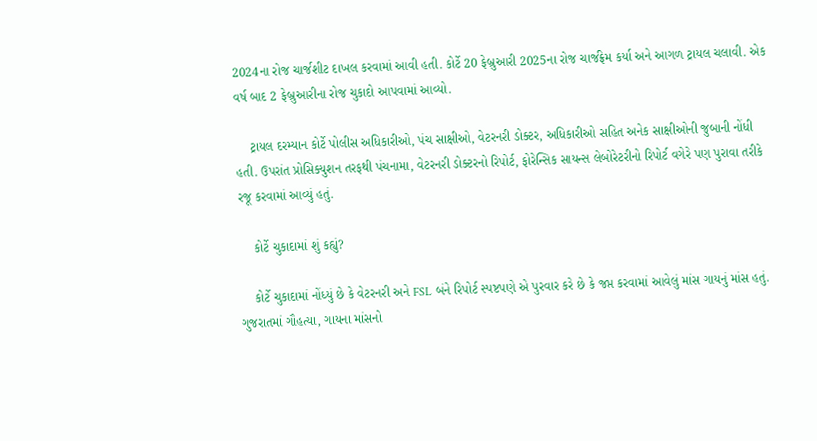2024ના રોજ ચાર્જશીટ દાખલ કરવામાં આવી હતી. કોર્ટે 20 ફેબ્રુઆરી 2025ના રોજ ચાર્જફ્રેમ કર્યા અને આગળ ટ્રાયલ ચલાવી. એક વર્ષ બાદ 2 ફેબ્રુઆરીના રોજ ચુકાદો આપવામાં આવ્યો.

    ટ્રાયલ દરમ્યાન કોર્ટે પોલીસ અધિકારીઓ, પંચ સાક્ષીઓ, વેટરનરી ડોક્ટર, અધિકારીઓ સહિત અનેક સાક્ષીઓની જુબાની નોંધી હતી. ઉપરાંત પ્રોસિક્યુશન તરફથી પંચનામા, વેટરનરી ડોક્ટરનો રિપોર્ટ, ફોરેન્સિક સાયન્સ લેબોરેટરીનો રિપોર્ટ વગેરે પણ પુરાવા તરીકે રજૂ કરવામાં આવ્યું હતું.

    કોર્ટે ચુકાદામાં શું કહ્યું?

    કોર્ટે ચુકાદામાં નોંધ્યું છે કે વેટરનરી અને FSL બંને રિપોર્ટ સ્પષ્ટપણે એ પુરવાર કરે છે કે જપ્ત કરવામાં આવેલું માંસ ગાયનું માંસ હતું. ગુજરાતમાં ગૌહત્યા, ગાયના માંસનો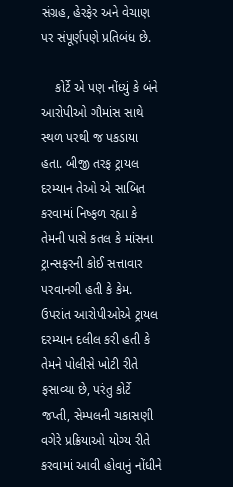સંગ્રહ, હેરફેર અને વેચાણ પર સંપૂર્ણપણે પ્રતિબંધ છે.

    કોર્ટે એ પણ નોંધ્યું કે બંને આરોપીઓ ગૌમાંસ સાથે સ્થળ પરથી જ પકડાયા હતા. બીજી તરફ ટ્રાયલ દરમ્યાન તેઓ એ સાબિત કરવામાં નિષ્ફળ રહ્યા કે તેમની પાસે કતલ કે માંસના ટ્રાન્સફરની કોઈ સત્તાવાર પરવાનગી હતી કે કેમ. ઉપરાંત આરોપીઓએ ટ્રાયલ દરમ્યાન દલીલ કરી હતી કે તેમને પોલીસે ખોટી રીતે ફસાવ્યા છે, પરંતુ કોર્ટે જપ્તી, સેમ્પલની ચકાસણી વગેરે પ્રક્રિયાઓ યોગ્ય રીતે કરવામાં આવી હોવાનું નોંધીને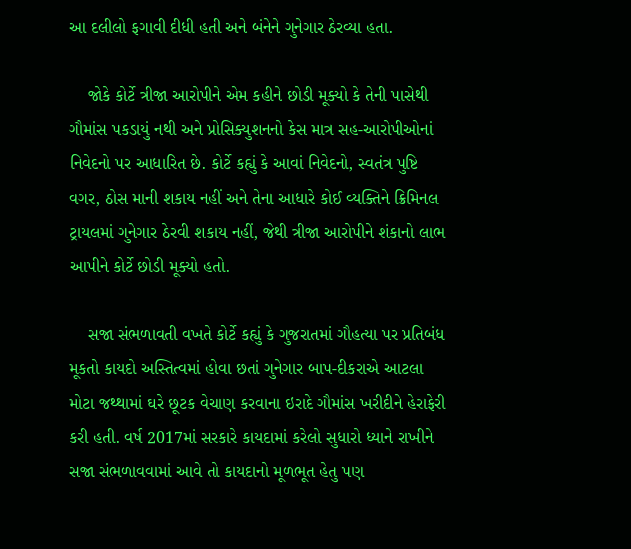આ દલીલો ફગાવી દીધી હતી અને બંનેને ગુનેગાર ઠેરવ્યા હતા.

    જોકે કોર્ટે ત્રીજા આરોપીને એમ કહીને છોડી મૂક્યો કે તેની પાસેથી ગૌમાંસ પકડાયું નથી અને પ્રોસિક્યુશનનો કેસ માત્ર સહ-આરોપીઓનાં નિવેદનો પર આધારિત છે. કોર્ટે કહ્યું કે આવાં નિવેદનો, સ્વતંત્ર પુષ્ટિ વગર, ઠોસ માની શકાય નહીં અને તેના આધારે કોઈ વ્યક્તિને ક્રિમિનલ ટ્રાયલમાં ગુનેગાર ઠેરવી શકાય નહીં, જેથી ત્રીજા આરોપીને શંકાનો લાભ આપીને કોર્ટે છોડી મૂક્યો હતો.

    સજા સંભળાવતી વખતે કોર્ટે કહ્યું કે ગુજરાતમાં ગૌહત્યા પર પ્રતિબંધ મૂકતો કાયદો અસ્તિત્વમાં હોવા છતાં ગુનેગાર બાપ-દીકરાએ આટલા મોટા જથ્થામાં ઘરે છૂટક વેચાણ કરવાના ઇરાદે ગૌમાંસ ખરીદીને હેરાફેરી કરી હતી. વર્ષ 2017માં સરકારે કાયદામાં કરેલો સુધારો ધ્યાને રાખીને સજા સંભળાવવામાં આવે તો કાયદાનો મૂળભૂત હેતુ પણ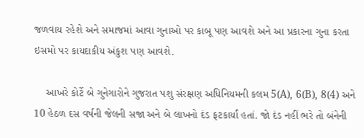જળવાય રહેશે અને સમાજમાં આવા ગુનાઓ પર કાબૂ પણ આવશે અને આ પ્રકારના ગુના કરતા ઇસમો પર કાયદાકીય અંકુશ પણ આવશે.

    આખરે કોર્ટે બે ગુનેગારોને ગુજરાત પશુ સંરક્ષણ અધિનિયમની કલમ 5(A), 6(B), 8(4) અને 10 હેઠળ દસ વર્ષની જેલની સજા અને બે લાખનો દંડ ફટકાર્યાં હતાં. જો દંડ નહીં ભરે તો બંનેની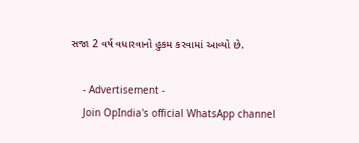સજા 2 વર્ષ વધારવાનો હુકમ કરવામાં આવ્યો છે.

    - Advertisement -
    Join OpIndia's official WhatsApp channel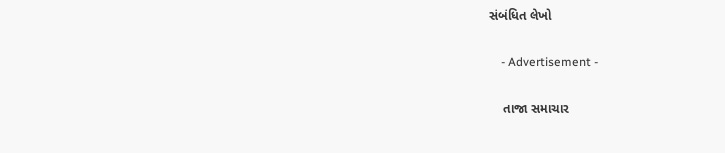સંબંધિત લેખો

    - Advertisement -

    તાજા સમાચાર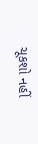ચૂકશો નહીં